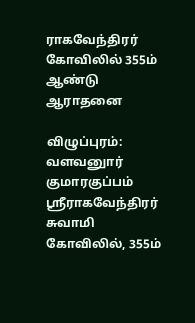ராகவேந்திரர் கோவிலில் 355ம் ஆண்டு ஆராதனை

விழுப்புரம்: வளவனுார் குமாரகுப்பம் ஸ்ரீராகவேந்திரர் சுவாமி கோவிலில், 355ம்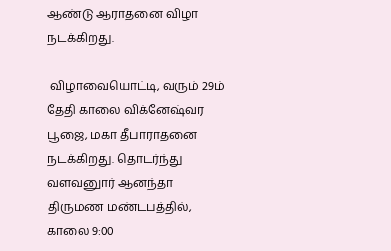ஆண்டு ஆராதனை விழா நடக்கிறது.

 விழாவையொட்டி, வரும் 29ம் தேதி காலை விக்னேஷ்வர பூஜை, மகா தீபாராதனை நடக்கிறது. தொடர்ந்து வளவனுார் ஆனந்தா திருமண மண்டபத்தில், காலை 9:00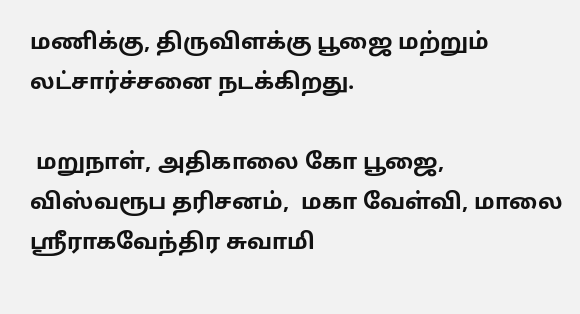மணிக்கு, திருவிளக்கு பூஜை மற்றும் லட்சார்ச்சனை நடக்கிறது.

 மறுநாள், அதிகாலை கோ பூஜை, விஸ்வரூப தரிசனம்,  மகா வேள்வி, மாலை ஸ்ரீராகவேந்திர சுவாமி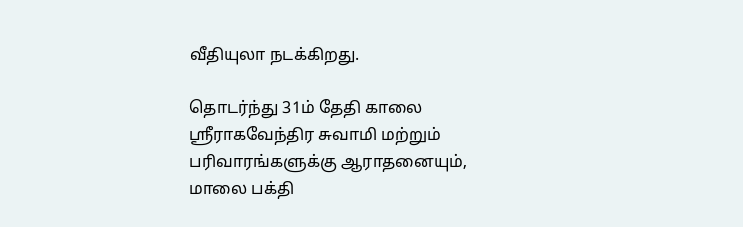வீதியுலா நடக்கிறது.

தொடர்ந்து 31ம் தேதி காலை ஸ்ரீராகவேந்திர சுவாமி மற்றும் பரிவாரங்களுக்கு ஆராதனையும், மாலை பக்தி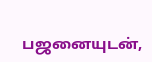பஜனையுடன்,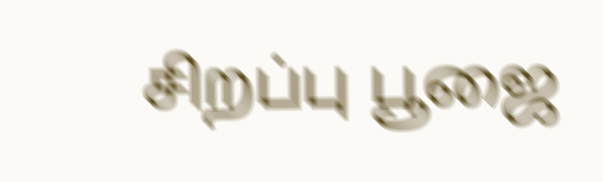சிறப்பு பூஜை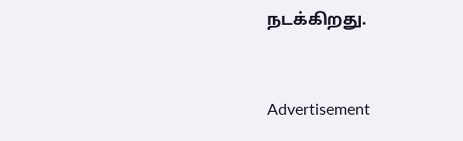நடக்கிறது.



Advertisement